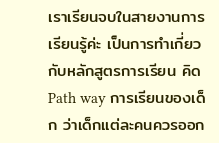เราเรียนจบในสายงานการเรียนรู้ค่ะ เป็นการทำเกี่ยวกับหลักสูตรการเรียน คิด Path way การเรียนของเด็ก ว่าเด็กแต่ละคนควรออก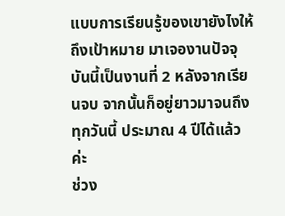แบบการเรียนรู้ของเขายังไงให้ถึงเป้าหมาย มาเจองานปัจจุบันนี้เป็นงานที่ 2 หลังจากเรียนจบ จากนั้นก็อยู่ยาวมาจนถึงทุกวันนี้ ประมาณ 4 ปีได้แล้วค่ะ
ช่วง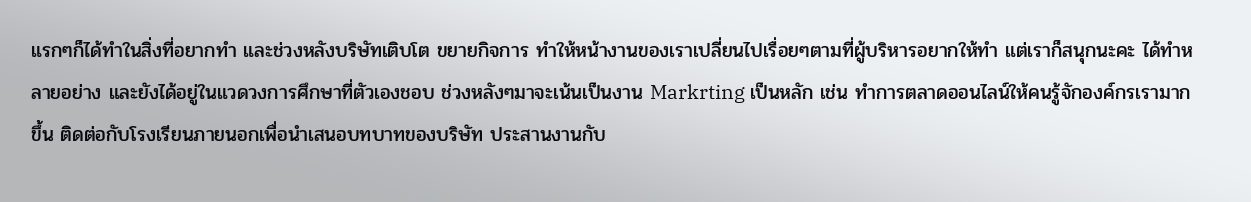แรกๆก็ได้ทำในสิ่งที่อยากทำ และช่วงหลังบริษัทเติบโต ขยายกิจการ ทำให้หน้างานของเราเปลี่ยนไปเรื่อยๆตามที่ผู้บริหารอยากให้ทำ แต่เราก็สนุกนะคะ ได้ทำหลายอย่าง และยังได้อยู่ในแวดวงการศึกษาที่ตัวเองชอบ ช่วงหลังๆมาจะเน้นเป็นงาน Markrting เป็นหลัก เช่น ทำการตลาดออนไลน์ให้คนรู้จักองค์กรเรามากขึ้น ติดต่อกับโรงเรียนภายนอกเพื่อนำเสนอบทบาทของบริษัท ประสานงานกับ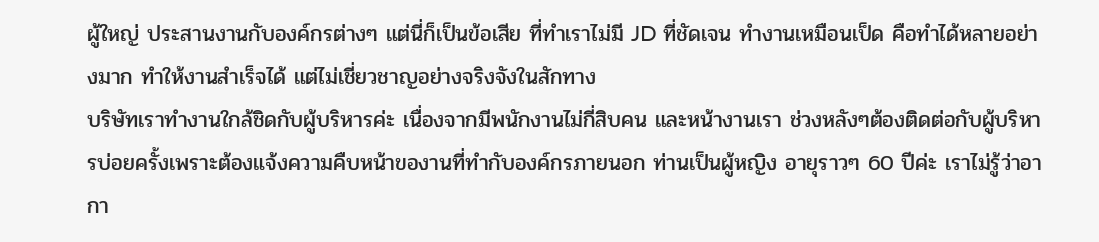ผู้ใหญ่ ประสานงานกับองค์กรต่างๆ แต่นี่ก็เป็นข้อเสีย ที่ทำเราไม่มี JD ที่ชัดเจน ทำงานเหมือนเป็ด คือทำได้หลายอย่างมาก ทำให้งานสำเร็จได้ แต่ไม่เชี่ยวชาญอย่างจริงจังในสักทาง
บริษัทเราทำงานใกล้ชิดกับผู้บริหารค่ะ เนื่องจากมีพนักงานไม่กี่สิบคน และหน้างานเรา ช่วงหลังๆต้องติดต่อกับผู้บริหารบ่อยครั้งเพราะต้องแจ้งความคืบหน้าของานที่ทำกับองค์กรภายนอก ท่านเป็นผู้หญิง อายุราวๆ 60 ปีค่ะ เราไม่รู้ว่าอากา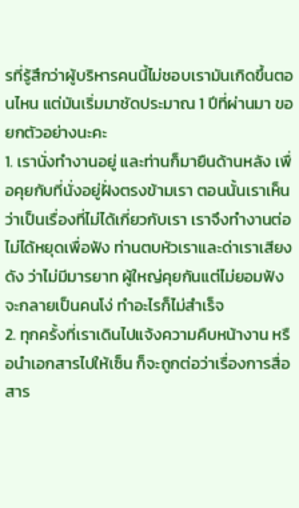รที่รู้สึกว่าผู้บริหารคนนี้ไม่ชอบเรามันเกิดขึ้นตอนไหน แต่มันเริ่มมาชัดประมาณ 1 ปีที่ผ่านมา ขอยกตัวอย่างนะคะ
1. เรานั่งทำงานอยู่ และท่านก็มายืนด้านหลัง เพื่อคุยกับที่นั่งอยู่ฝั่งตรงข้ามเรา ตอนนั้นเราเห็นว่าเป็นเรื่องที่ไม่ได้เกี่ยวกับเรา เราจึงทำงานต่อ ไม่ได้หยุดเพื่อฟัง ท่านตบหัวเราและด่าเราเสียงดัง ว่าไม่มีมารยาท ผู้ใหญ่คุยกันแต่ไม่ยอมฟัง จะกลายเป็นคนโง่ ทำอะไรก็ไม่สำเร็จ
2. ทุกครั้งที่เราเดินไปแจ้งความคืบหน้างาน หรือนำเอกสารไปให้เซ็น ก็จะถูกต่อว่าเรื่องการสื่อสาร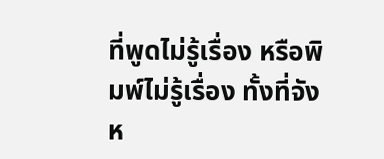ที่พูดไม่รู้เรื่อง หรือพิมพ์ไม่รู้เรื่อง ทั้งที่จังห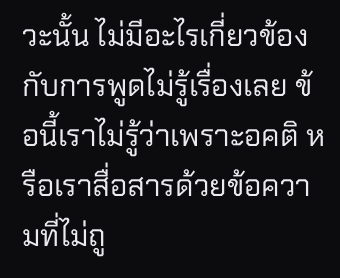วะนั้น ไม่มีอะไรเกี่ยวข้องกับการพูดไม่รู้เรื่องเลย ข้อนี้เราไม่รู้ว่าเพราะอคติ หรือเราสื่อสารด้วยข้อความที่ไม่ถู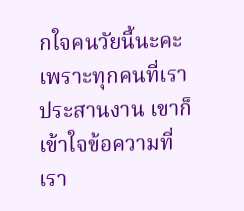กใจคนวัยนี้นะคะ เพราะทุกคนที่เราประสานงาน เขาก็เข้าใจข้อความที่เรา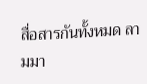สื่อสารกันทั้งหมด ลามมา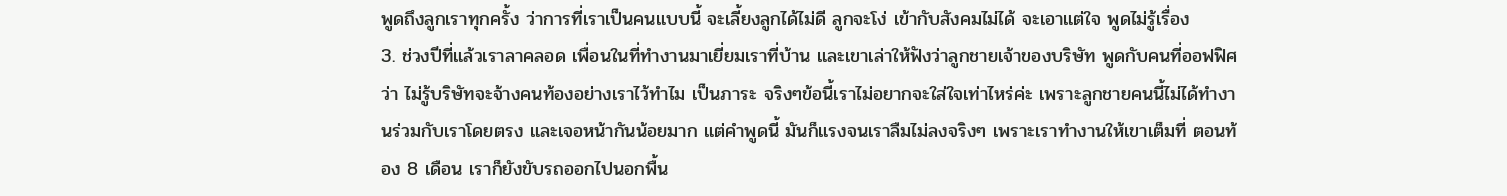พูดถึงลูกเราทุกครั้ง ว่าการที่เราเป็นคนแบบนี้ จะเลี้ยงลูกได้ไม่ดี ลูกจะโง่ เข้ากับสังคมไม่ได้ จะเอาแต่ใจ พูดไม่รู้เรื่อง
3. ช่วงปีที่แล้วเราลาคลอด เพื่อนในที่ทำงานมาเยี่ยมเราที่บ้าน และเขาเล่าให้ฟังว่าลูกชายเจ้าของบริษัท พูดกับคนที่ออฟฟิศว่า ไม่รู้บริษัทจะจ้างคนท้องอย่างเราไว้ทำไม เป็นภาระ จริงๆข้อนี้เราไม่อยากจะใส่ใจเท่าไหร่ค่ะ เพราะลูกชายคนนี้ไม่ได้ทำงานร่วมกับเราโดยตรง และเจอหน้ากันน้อยมาก แต่คำพูดนี้ มันก็แรงจนเราลืมไม่ลงจริงๆ เพราะเราทำงานให้เขาเต็มที่ ตอนท้อง 8 เดือน เราก็ยังขับรถออกไปนอกพื้น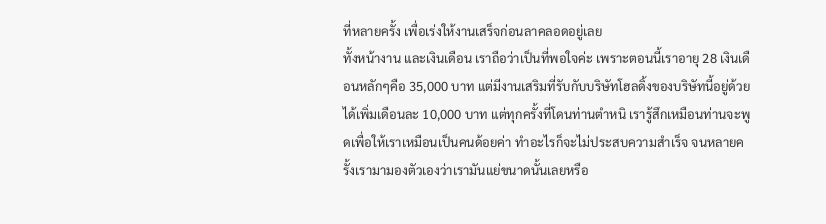ที่หลายครั้ง เพื่อเร่งให้งานเสร็จก่อนลาคลอดอยู่เลย
ทั้งหน้างาน และเงินเดือน เราถือว่าเป็นที่พอใจค่ะ เพราะตอนนี้เราอายุ 28 เงินเดือนหลักๆคือ 35,000 บาท แต่มีงานเสริมที่รับกับบริษัทโฮลดิ้งของบริษัทนี้อยู่ด้วย ได้เพิ่มเดือนละ 10,000 บาท แต่ทุกครั้งที่โดนท่านตำหนิ เรารู้สึกเหมือนท่านจะพูดเพื่อให้เราเหมือนเป็นคนด้อยค่า ทำอะไรก็จะไม่ประสบความสำเร็จ จนหลายครั้งเรามามองตัวเองว่าเรามันแย่ขนาดนั้นเลยหรือ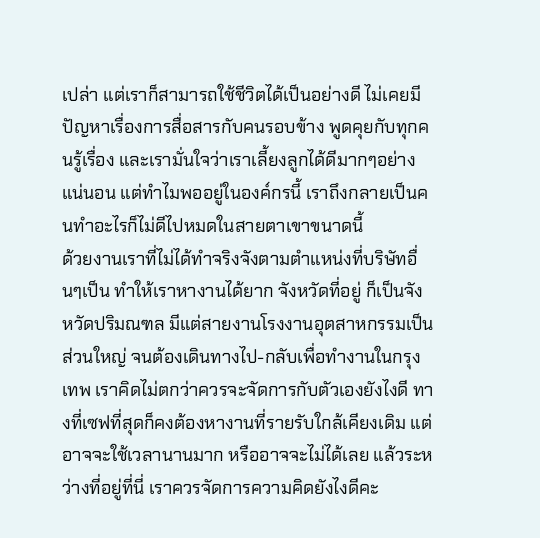เปล่า แต่เราก็สามารถใช้ชีวิตได้เป็นอย่างดี ไม่เคยมีปัญหาเรื่องการสื่อสารกับคนรอบข้าง พูดคุยกับทุกคนรู้เรื่อง และเรามั่นใจว่าเราเลี้ยงลูกได้ดีมากๆอย่างแน่นอน แต่ทำไมพออยู่ในองค์กรนี้ เราถึงกลายเป็นคนทำอะไรก็ไม่ดีไปหมดในสายตาเขาขนาดนี้
ด้วยงานเราที่ไม่ได้ทำจริงจังตามตำแหน่งที่บริษัทอื่นๆเป็น ทำให้เราหางานได้ยาก จังหวัดที่อยู่ ก็เป็นจังหวัดปริมณฑล มีแต่สายงานโรงงานอุตสาหกรรมเป็นส่วนใหญ่ จนต้องเดินทางไป-กลับเพื่อทำงานในกรุงเทพ เราคิดไม่ตกว่าควรจะจัดการกับตัวเองยังไงดี ทางที่เซฟที่สุดก็คงต้องหางานที่รายรับใกล้เคียงเดิม แต่อาจจะใช้เวลานานมาก หรืออาจจะไม่ได้เลย แล้วระหว่างที่อยู่ที่นี่ เราควรจัดการความคิดยังไงดีคะ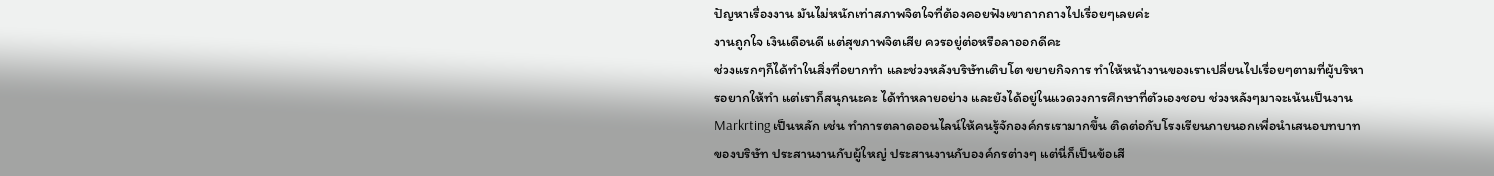ปัญหาเรื่องงาน มันไม่หนักเท่าสภาพจิตใจที่ต้องคอยฟังเขาถากถางไปเรื่อยๆเลยค่ะ
งานถูกใจ เงินเดือนดี แต่สุขภาพจิตเสีย ควรอยู่ต่อหรือลาออกดีคะ
ช่วงแรกๆก็ได้ทำในสิ่งที่อยากทำ และช่วงหลังบริษัทเติบโต ขยายกิจการ ทำให้หน้างานของเราเปลี่ยนไปเรื่อยๆตามที่ผู้บริหารอยากให้ทำ แต่เราก็สนุกนะคะ ได้ทำหลายอย่าง และยังได้อยู่ในแวดวงการศึกษาที่ตัวเองชอบ ช่วงหลังๆมาจะเน้นเป็นงาน Markrting เป็นหลัก เช่น ทำการตลาดออนไลน์ให้คนรู้จักองค์กรเรามากขึ้น ติดต่อกับโรงเรียนภายนอกเพื่อนำเสนอบทบาทของบริษัท ประสานงานกับผู้ใหญ่ ประสานงานกับองค์กรต่างๆ แต่นี่ก็เป็นข้อเสี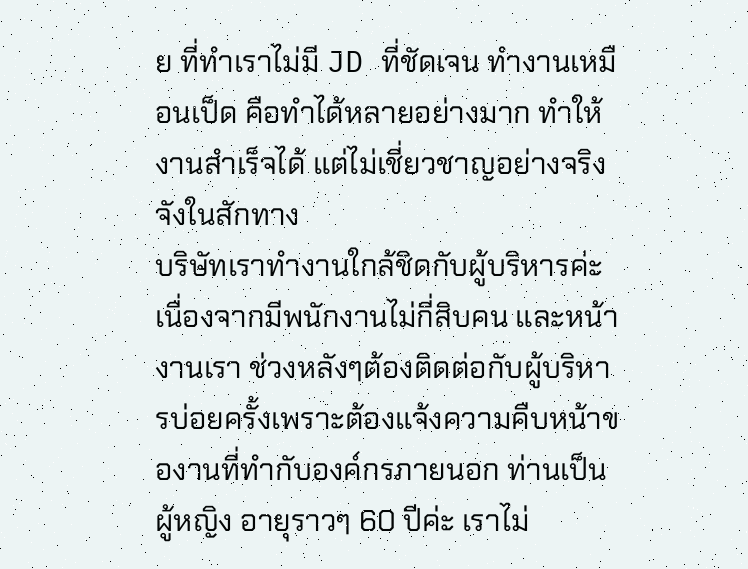ย ที่ทำเราไม่มี JD ที่ชัดเจน ทำงานเหมือนเป็ด คือทำได้หลายอย่างมาก ทำให้งานสำเร็จได้ แต่ไม่เชี่ยวชาญอย่างจริงจังในสักทาง
บริษัทเราทำงานใกล้ชิดกับผู้บริหารค่ะ เนื่องจากมีพนักงานไม่กี่สิบคน และหน้างานเรา ช่วงหลังๆต้องติดต่อกับผู้บริหารบ่อยครั้งเพราะต้องแจ้งความคืบหน้าของานที่ทำกับองค์กรภายนอก ท่านเป็นผู้หญิง อายุราวๆ 60 ปีค่ะ เราไม่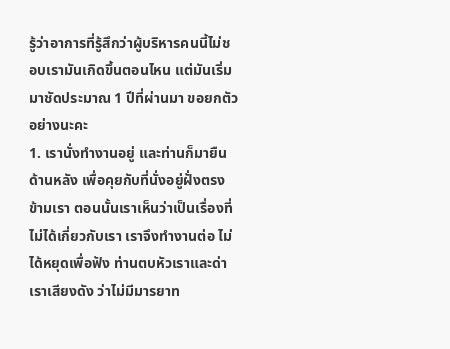รู้ว่าอาการที่รู้สึกว่าผู้บริหารคนนี้ไม่ชอบเรามันเกิดขึ้นตอนไหน แต่มันเริ่มมาชัดประมาณ 1 ปีที่ผ่านมา ขอยกตัวอย่างนะคะ
1. เรานั่งทำงานอยู่ และท่านก็มายืนด้านหลัง เพื่อคุยกับที่นั่งอยู่ฝั่งตรงข้ามเรา ตอนนั้นเราเห็นว่าเป็นเรื่องที่ไม่ได้เกี่ยวกับเรา เราจึงทำงานต่อ ไม่ได้หยุดเพื่อฟัง ท่านตบหัวเราและด่าเราเสียงดัง ว่าไม่มีมารยาท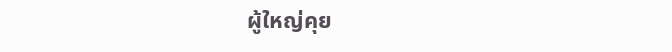ผู้ใหญ่คุย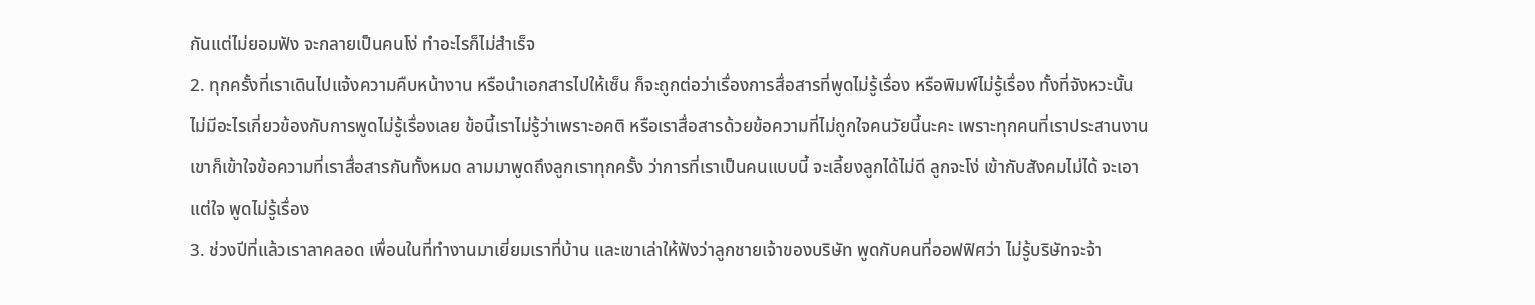กันแต่ไม่ยอมฟัง จะกลายเป็นคนโง่ ทำอะไรก็ไม่สำเร็จ
2. ทุกครั้งที่เราเดินไปแจ้งความคืบหน้างาน หรือนำเอกสารไปให้เซ็น ก็จะถูกต่อว่าเรื่องการสื่อสารที่พูดไม่รู้เรื่อง หรือพิมพ์ไม่รู้เรื่อง ทั้งที่จังหวะนั้น ไม่มีอะไรเกี่ยวข้องกับการพูดไม่รู้เรื่องเลย ข้อนี้เราไม่รู้ว่าเพราะอคติ หรือเราสื่อสารด้วยข้อความที่ไม่ถูกใจคนวัยนี้นะคะ เพราะทุกคนที่เราประสานงาน เขาก็เข้าใจข้อความที่เราสื่อสารกันทั้งหมด ลามมาพูดถึงลูกเราทุกครั้ง ว่าการที่เราเป็นคนแบบนี้ จะเลี้ยงลูกได้ไม่ดี ลูกจะโง่ เข้ากับสังคมไม่ได้ จะเอาแต่ใจ พูดไม่รู้เรื่อง
3. ช่วงปีที่แล้วเราลาคลอด เพื่อนในที่ทำงานมาเยี่ยมเราที่บ้าน และเขาเล่าให้ฟังว่าลูกชายเจ้าของบริษัท พูดกับคนที่ออฟฟิศว่า ไม่รู้บริษัทจะจ้า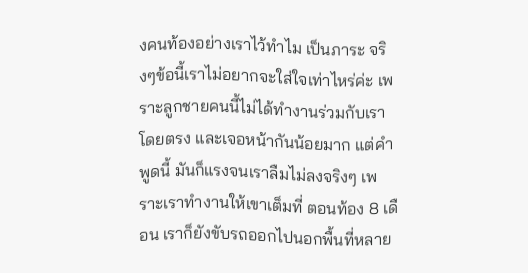งคนท้องอย่างเราไว้ทำไม เป็นภาระ จริงๆข้อนี้เราไม่อยากจะใส่ใจเท่าไหร่ค่ะ เพราะลูกชายคนนี้ไม่ได้ทำงานร่วมกับเราโดยตรง และเจอหน้ากันน้อยมาก แต่คำพูดนี้ มันก็แรงจนเราลืมไม่ลงจริงๆ เพราะเราทำงานให้เขาเต็มที่ ตอนท้อง 8 เดือน เราก็ยังขับรถออกไปนอกพื้นที่หลาย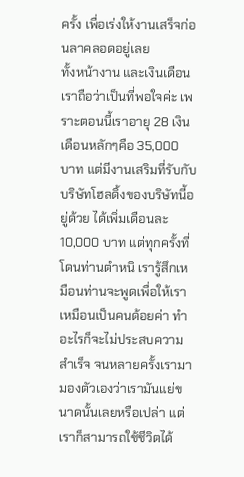ครั้ง เพื่อเร่งให้งานเสร็จก่อนลาคลอดอยู่เลย
ทั้งหน้างาน และเงินเดือน เราถือว่าเป็นที่พอใจค่ะ เพราะตอนนี้เราอายุ 28 เงินเดือนหลักๆคือ 35,000 บาท แต่มีงานเสริมที่รับกับบริษัทโฮลดิ้งของบริษัทนี้อยู่ด้วย ได้เพิ่มเดือนละ 10,000 บาท แต่ทุกครั้งที่โดนท่านตำหนิ เรารู้สึกเหมือนท่านจะพูดเพื่อให้เราเหมือนเป็นคนด้อยค่า ทำอะไรก็จะไม่ประสบความสำเร็จ จนหลายครั้งเรามามองตัวเองว่าเรามันแย่ขนาดนั้นเลยหรือเปล่า แต่เราก็สามารถใช้ชีวิตได้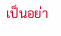เป็นอย่า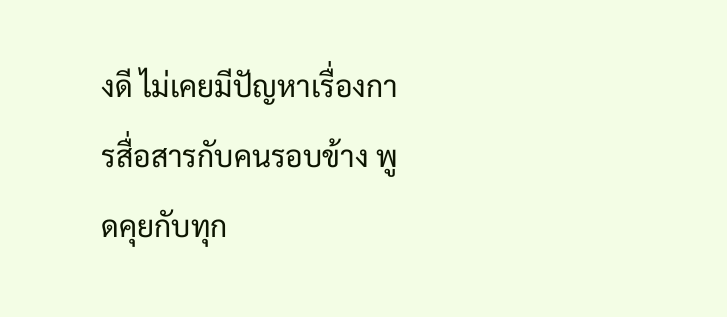งดี ไม่เคยมีปัญหาเรื่องการสื่อสารกับคนรอบข้าง พูดคุยกับทุก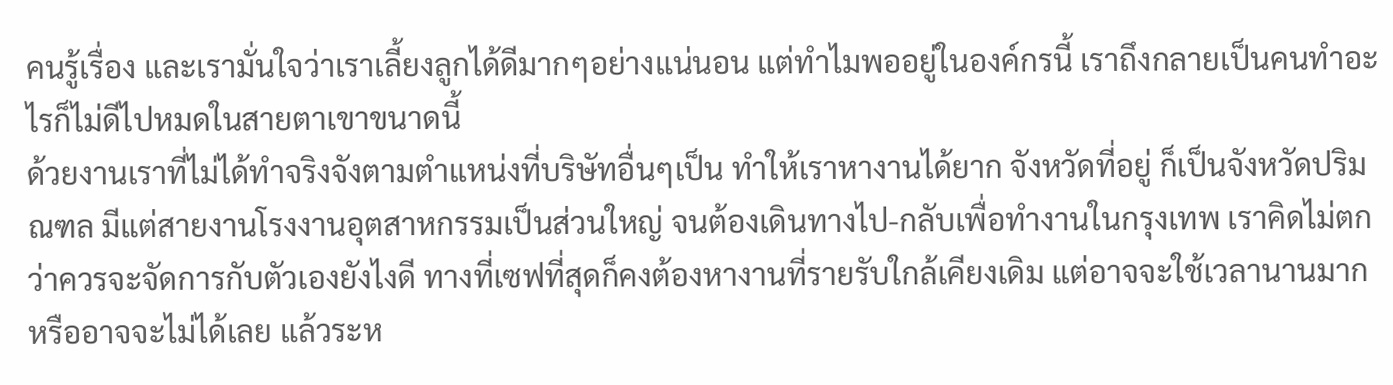คนรู้เรื่อง และเรามั่นใจว่าเราเลี้ยงลูกได้ดีมากๆอย่างแน่นอน แต่ทำไมพออยู่ในองค์กรนี้ เราถึงกลายเป็นคนทำอะไรก็ไม่ดีไปหมดในสายตาเขาขนาดนี้
ด้วยงานเราที่ไม่ได้ทำจริงจังตามตำแหน่งที่บริษัทอื่นๆเป็น ทำให้เราหางานได้ยาก จังหวัดที่อยู่ ก็เป็นจังหวัดปริมณฑล มีแต่สายงานโรงงานอุตสาหกรรมเป็นส่วนใหญ่ จนต้องเดินทางไป-กลับเพื่อทำงานในกรุงเทพ เราคิดไม่ตกว่าควรจะจัดการกับตัวเองยังไงดี ทางที่เซฟที่สุดก็คงต้องหางานที่รายรับใกล้เคียงเดิม แต่อาจจะใช้เวลานานมาก หรืออาจจะไม่ได้เลย แล้วระห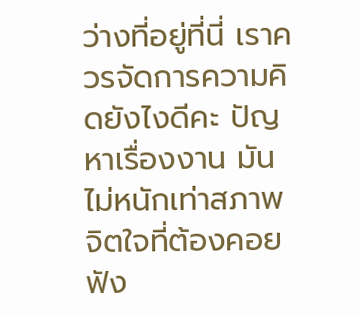ว่างที่อยู่ที่นี่ เราควรจัดการความคิดยังไงดีคะ ปัญหาเรื่องงาน มันไม่หนักเท่าสภาพจิตใจที่ต้องคอยฟัง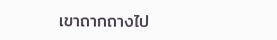เขาถากถางไป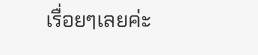เรื่อยๆเลยค่ะ